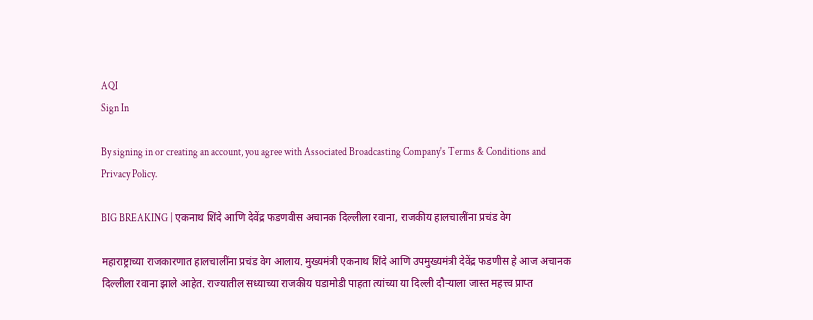AQI
Sign In

By signing in or creating an account, you agree with Associated Broadcasting Company's Terms & Conditions and Privacy Policy.

BIG BREAKING | एकनाथ शिंदे आणि देवेंद्र फडणवीस अचानक दिल्लीला रवाना, राजकीय हालचालींना प्रचंड वेग

महाराष्ट्राच्या राजकारणात हालचालींना प्रचंड वेग आलाय. मुख्यमंत्री एकनाथ शिंदे आणि उपमुख्यमंत्री देवेंद्र फडणीस हे आज अचानक दिल्लीला रवाना झाले आहेत. राज्यातील सध्याच्या राजकीय घडामोडी पाहता त्यांच्या या दिल्ली दौऱ्याला जास्त महत्त्व प्राप्त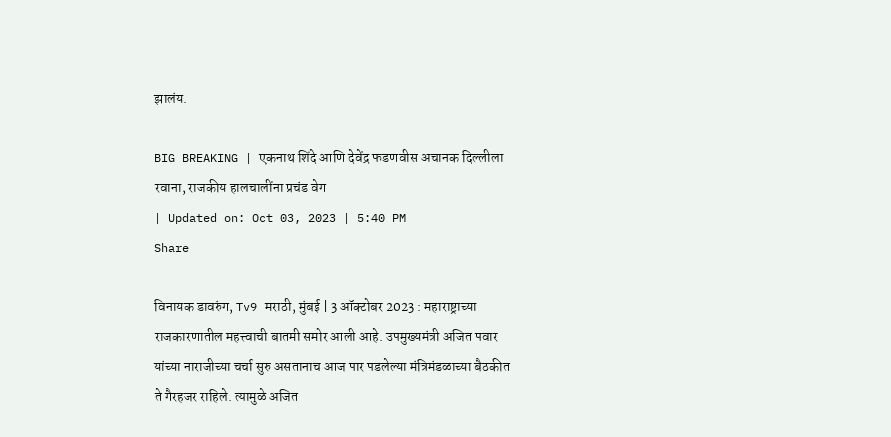झालंय.

BIG BREAKING | एकनाथ शिंदे आणि देवेंद्र फडणवीस अचानक दिल्लीला रवाना, राजकीय हालचालींना प्रचंड वेग
| Updated on: Oct 03, 2023 | 5:40 PM
Share

विनायक डावरुंग, Tv9 मराठी, मुंबई | 3 ऑक्टोबर 2023 : महाराष्ट्राच्या राजकारणातील महत्त्वाची बातमी समोर आली आहे. उपमुख्यमंत्री अजित पवार यांच्या नाराजीच्या चर्चा सुरु असतानाच आज पार पडलेल्या मंत्रिमंडळाच्या बैठकीत ते गैरहजर राहिले. त्यामुळे अजित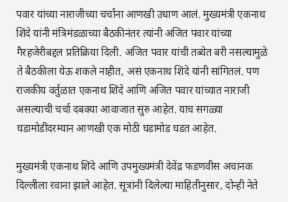पवार यांच्या नाराजीच्या चर्चांना आणखी उधाण आलं. मुख्यमंत्री एकनाथ शिंदे यांनी मंत्रिमंडळाच्या बैठकीनंतर त्यांनी अजित पवार यांच्या गैरहजेरीबद्दल प्रतिक्रिया दिली. अजित पवार यांची तब्येत बरी नसल्यामुळे ते बैठकीला येऊ शकले नाहीत, असं एकनाथ शिंदे यांनी सांगितलं. पण राजकीय वर्तुळात एकनाथ शिंदे आणि अजित पवार यांच्यात नाराजी असल्याची चर्चा दबक्या आवाजात सुरु आहेत. याच सगळ्या घडामोडींदरम्यान आणखी एक मोठी घडामोड घडत आहेत.

मुख्यमंत्री एकनाथ शिंदे आणि उपमुख्यमंत्री देवेंद्र फडणवीस अचानक दिल्लीला रवाना झाले आहेत. सूत्रांनी दिलेल्या माहितीनुसार, दोन्ही नेते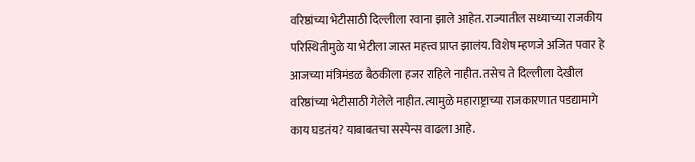वरिष्ठांच्या भेटीसाठी दिल्लीला रवाना झाले आहेत. राज्यातील सध्याच्या राजकीय परिस्थितीमुळे या भेटीला जास्त महत्त्व प्राप्त झालंय. विशेष म्हणजे अजित पवार हे आजच्या मंत्रिमंडळ बैठकीला हजर राहिले नाहीत. तसेच ते दिल्लीला देखील वरिष्ठांच्या भेटीसाठी गेलेले नाहीत. त्यामुळे महाराष्ट्राच्या राजकारणात पडद्यामागे काय घडतंय? याबाबतचा सस्पेन्स वाढला आहे.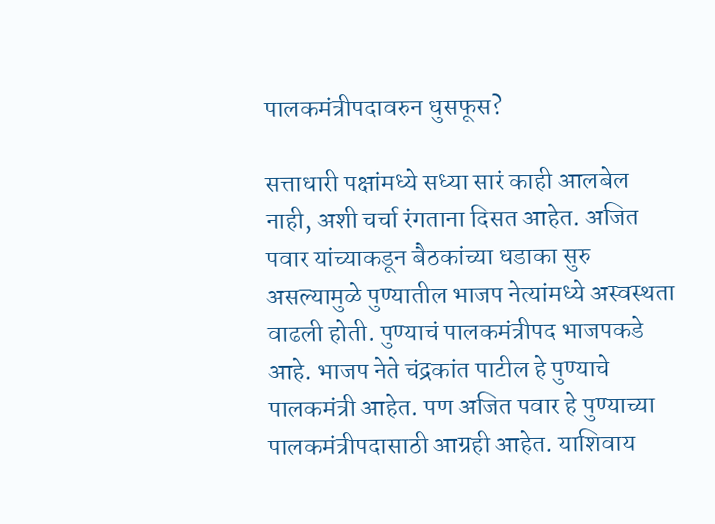पालकमंत्रीपदावरुन धुसफूस?

सत्ताधारी पक्षांमध्ये सध्या सारं काही आलबेल नाही, अशी चर्चा रंगताना दिसत आहेत. अजित पवार यांच्याकडून बैठकांच्या धडाका सुरु असल्यामुळे पुण्यातील भाजप नेत्यांमध्ये अस्वस्थता वाढली होती. पुण्याचं पालकमंत्रीपद भाजपकडे आहे. भाजप नेते चंद्रकांत पाटील हे पुण्याचे पालकमंत्री आहेत. पण अजित पवार हे पुण्याच्या पालकमंत्रीपदासाठी आग्रही आहेत. याशिवाय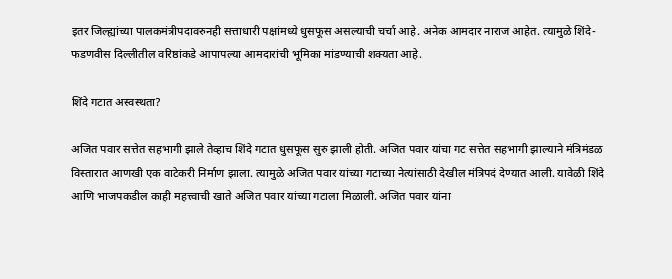इतर जिल्ह्यांच्या पालकमंत्रीपदावरुनही सत्ताधारी पक्षांमध्ये धुसफूस असल्याची चर्चा आहे. अनेक आमदार नाराज आहेत. त्यामुळे शिंदे-फडणवीस दिल्लीतील वरिष्ठांकडे आपापल्या आमदारांची भूमिका मांडण्याची शक्यता आहे.

शिंदे गटात अस्वस्थता?

अजित पवार सत्तेत सहभागी झाले तेव्हाच शिंदे गटात धुसफूस सुरु झाली होती. अजित पवार यांचा गट सत्तेत सहभागी झाल्याने मंत्रिमंडळ विस्तारात आणखी एक वाटेकरी निर्माण झाला. त्यामुळे अजित पवार यांच्या गटाच्या नेत्यांसाठी देखील मंत्रिपदं देण्यात आली. यावेळी शिंदे आणि भाजपकडील काही महत्त्वाची खाते अजित पवार यांच्या गटाला मिळाली. अजित पवार यांना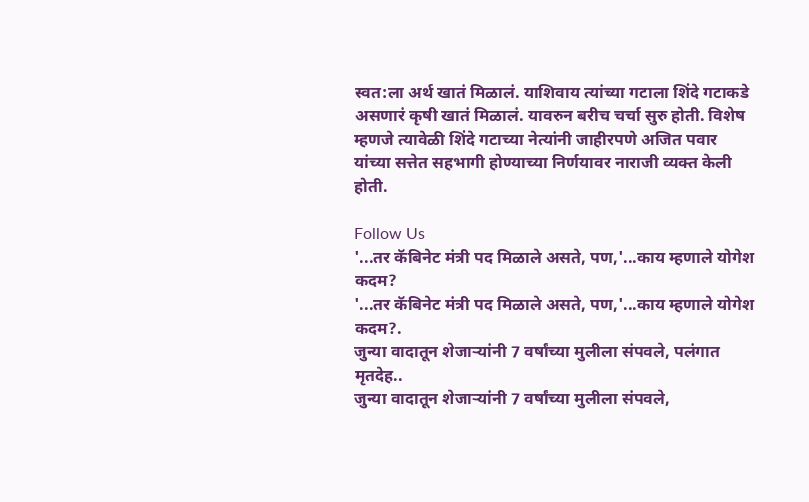स्वत:ला अर्थ खातं मिळालं. याशिवाय त्यांच्या गटाला शिंदे गटाकडे असणारं कृषी खातं मिळालं. यावरुन बरीच चर्चा सुरु होती. विशेष म्हणजे त्यावेळी शिंदे गटाच्या नेत्यांनी जाहीरपणे अजित पवार यांच्या सत्तेत सहभागी होण्याच्या निर्णयावर नाराजी व्यक्त केली होती.

Follow Us
'...तर कॅबिनेट मंत्री पद मिळाले असते, पण,'...काय म्हणाले योगेश कदम?
'...तर कॅबिनेट मंत्री पद मिळाले असते, पण,'...काय म्हणाले योगेश कदम?.
जुन्या वादातून शेजाऱ्यांनी 7 वर्षांच्या मुलीला संपवले, पलंगात मृतदेह..
जुन्या वादातून शेजाऱ्यांनी 7 वर्षांच्या मुलीला संपवले,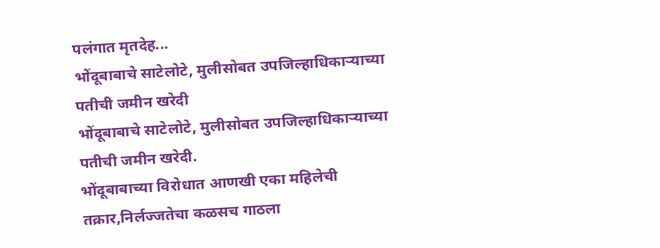पलंगात मृतदेह...
भोंदूबाबाचे साटेलोटे, मुलीसोबत उपजिल्हाधिकाऱ्याच्या पतीची जमीन खरेदी
भोंदूबाबाचे साटेलोटे, मुलीसोबत उपजिल्हाधिकाऱ्याच्या पतीची जमीन खरेदी.
भोंदूबाबाच्या विरोधात आणखी एका महिलेची तक्रार,निर्लज्जतेचा कळसच गाठला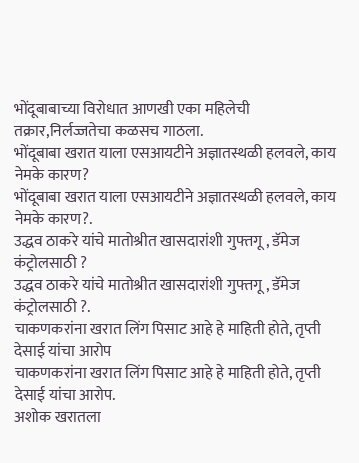भोंदूबाबाच्या विरोधात आणखी एका महिलेची तक्रार,निर्लज्जतेचा कळसच गाठला.
भोंदूबाबा खरात याला एसआयटीने अज्ञातस्थळी हलवले, काय नेमके कारण?
भोंदूबाबा खरात याला एसआयटीने अज्ञातस्थळी हलवले, काय नेमके कारण?.
उद्धव ठाकरे यांचे मातोश्रीत खासदारांशी गुफ्तगू , डॅमेज कंट्रोलसाठी ?
उद्धव ठाकरे यांचे मातोश्रीत खासदारांशी गुफ्तगू , डॅमेज कंट्रोलसाठी ?.
चाकणकरांना खरात लिंग पिसाट आहे हे माहिती होते, तृप्ती देसाई यांचा आरोप
चाकणकरांना खरात लिंग पिसाट आहे हे माहिती होते, तृप्ती देसाई यांचा आरोप.
अशोक खरातला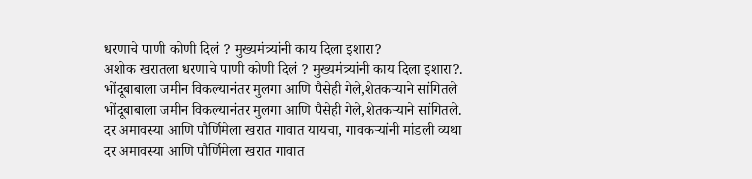धरणाचे पाणी कोणी दिलं ? मुख्यमंत्र्यांनी काय दिला इशारा?
अशोक खरातला धरणाचे पाणी कोणी दिलं ? मुख्यमंत्र्यांनी काय दिला इशारा?.
भोंदूबाबाला जमीन विकल्यानंतर मुलगा आणि पैसेही गेले,शेतकऱ्याने सांगितले
भोंदूबाबाला जमीन विकल्यानंतर मुलगा आणि पैसेही गेले,शेतकऱ्याने सांगितले.
दर अमावस्या आणि पौर्णिमेला खरात गावात यायचा, गावकऱ्यांनी मांडली व्यथा
दर अमावस्या आणि पौर्णिमेला खरात गावात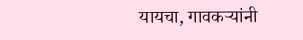यायचा, गावकऱ्यांनी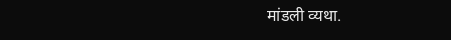मांडली व्यथा.